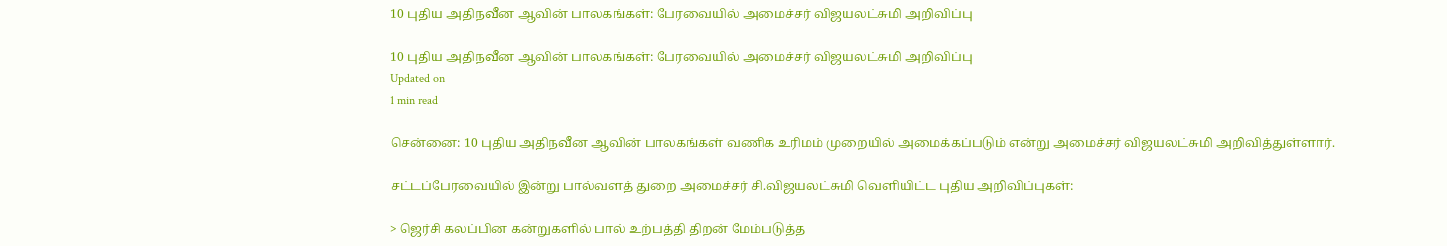10 புதிய அதிநவீன ஆவின் பாலகங்கள்: பேரவையில் அமைச்சர் விஜயலட்சுமி அறிவிப்பு

10 புதிய அதிநவீன ஆவின் பாலகங்கள்: பேரவையில் அமைச்சர் விஜயலட்சுமி அறிவிப்பு
Updated on
1 min read

சென்னை: 10 புதிய அதிநவீன ஆவின் பாலகங்கள் வணிக உரிமம் முறையில் அமைக்கப்படும் என்று அமைச்சர் விஜயலட்சுமி அறிவித்துள்ளார்.

சட்டப்பேரவையில் இன்று பால்வளத் துறை அமைச்சர் சி.விஜயலட்சுமி வெளியிட்ட புதிய அறிவிப்புகள்:

> ஜெர்சி கலப்பின கன்றுகளில் பால் உற்பத்தி திறன் மேம்படுத்த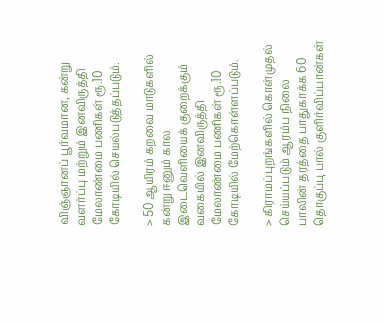விஞ்ஞானப் பூர்வமான, கன்று வளர்ப்பு மற்றும் இனவிருத்தி மேலாண்மை பணிகள் ரூ.10 கோடியில் செயல்படுத்தப்படும்.

> 50 ஆயிரம் கறவை மாடுகளில் கன்று ஈனும் கால இடைவெளியைக் குறைக்கும் வகையில் இனவிருத்தி மேலாண்மை பணிகள் ரூ.10 கோடியில் மேற்கொள்ளப்படும்.

> கிராமப்புறங்களில் கொள்முதல் செய்யப்படும் ஆரம்ப நிலை பாலின் தரத்தை பாதுகாக்க 60 தொகுப்பு பால் குளிர்விப்பான்கள்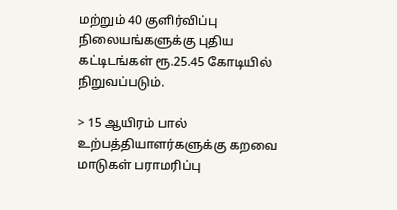மற்றும் 40 குளிர்விப்பு நிலையங்களுக்கு புதிய கட்டிடங்கள் ரூ.25.45 கோடியில் நிறுவப்படும்.

> 15 ஆயிரம் பால் உற்பத்தியாளர்களுக்கு கறவை மாடுகள் பராமரிப்பு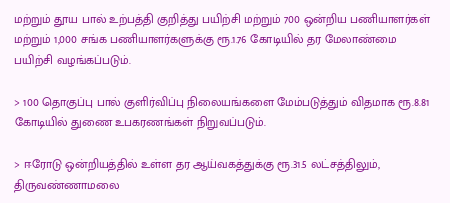மற்றும் தூய பால் உற்பத்தி குறித்து பயிற்சி மற்றும் 700 ஒன்றிய பணியாளர்கள் மற்றும் 1,000 சங்க பணியாளர்களுக்கு ரூ.1.76 கோடியில் தர மேலாண்மை பயிற்சி வழங்கப்படும்.

> 100 தொகுப்பு பால் குளிர்விப்பு நிலையங்களை மேம்படுத்தும் விதமாக ரூ.8.81 கோடியில் துணை உபகரணங்கள் நிறுவப்படும்.

> ஈரோடு ஒன்றியத்தில் உள்ள தர ஆய்வகத்துக்கு ரூ.31.5 லட்சத்திலும், திருவண்ணாமலை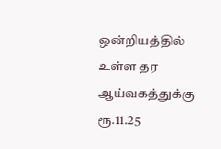ஒன்றியத்தில் உள்ள தர ஆய்வகத்துக்கு ரூ.11.25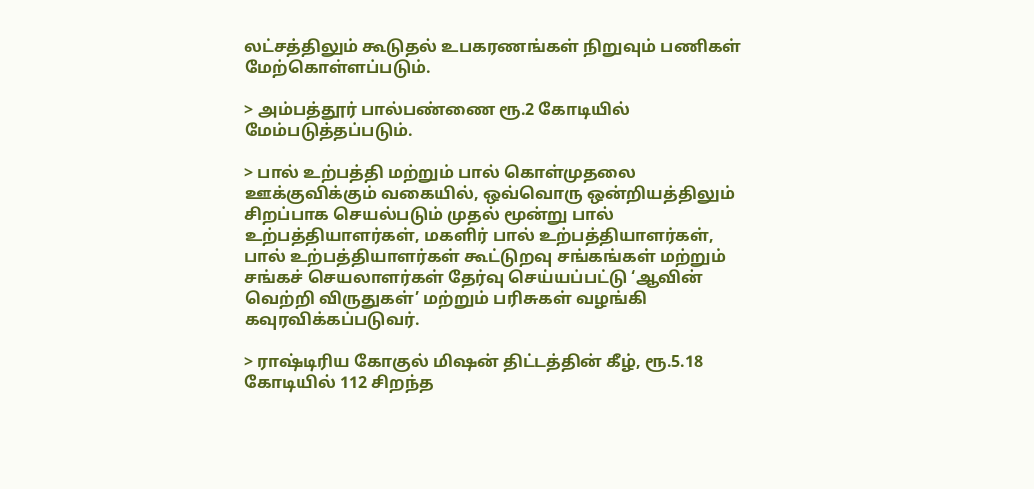லட்சத்திலும் கூடுதல் உபகரணங்கள் நிறுவும் பணிகள் மேற்கொள்ளப்படும்.

> அம்பத்தூர் பால்பண்ணை ரூ.2 கோடியில் மேம்படுத்தப்படும்.

> பால் உற்பத்தி மற்றும் பால் கொள்முதலை ஊக்குவிக்கும் வகையில், ஒவ்வொரு ஒன்றியத்திலும் சிறப்பாக செயல்படும் முதல் மூன்று பால் உற்பத்தியாளர்கள், மகளிர் பால் உற்பத்தியாளர்கள், பால் உற்பத்தியாளர்கள் கூட்டுறவு சங்கங்கள் மற்றும் சங்கச் செயலாளர்கள் தேர்வு செய்யப்பட்டு ‘ஆவின் வெற்றி விருதுகள்’ மற்றும் பரிசுகள் வழங்கி கவுரவிக்கப்படுவர்.

> ராஷ்டிரிய கோகுல் மிஷன் திட்டத்தின் கீழ், ரூ.5.18 கோடியில் 112 சிறந்த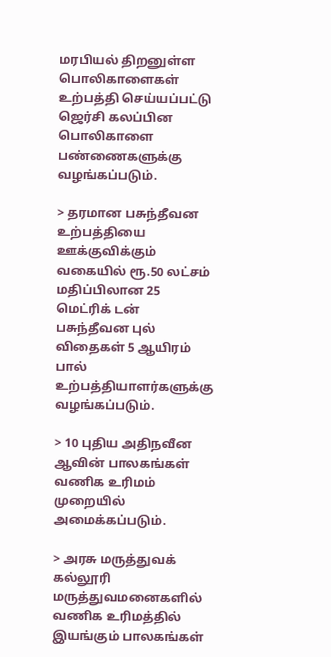மரபியல் திறனுள்ள பொலிகாளைகள் உற்பத்தி செய்யப்பட்டு ஜெர்சி கலப்பின பொலிகாளை பண்ணைகளுக்கு வழங்கப்படும்.

> தரமான பசுந்தீவன உற்பத்தியை ஊக்குவிக்கும் வகையில் ரூ.50 லட்சம் மதிப்பிலான 25 மெட்ரிக் டன் பசுந்தீவன புல் விதைகள் 5 ஆயிரம் பால் உற்பத்தியாளர்களுக்கு வழங்கப்படும்.

> 10 புதிய அதிநவீன ஆவின் பாலகங்கள் வணிக உரிமம் முறையில் அமைக்கப்படும்.

> அரசு மருத்துவக் கல்லூரி மருத்துவமனைகளில் வணிக உரிமத்தில் இயங்கும் பாலகங்கள்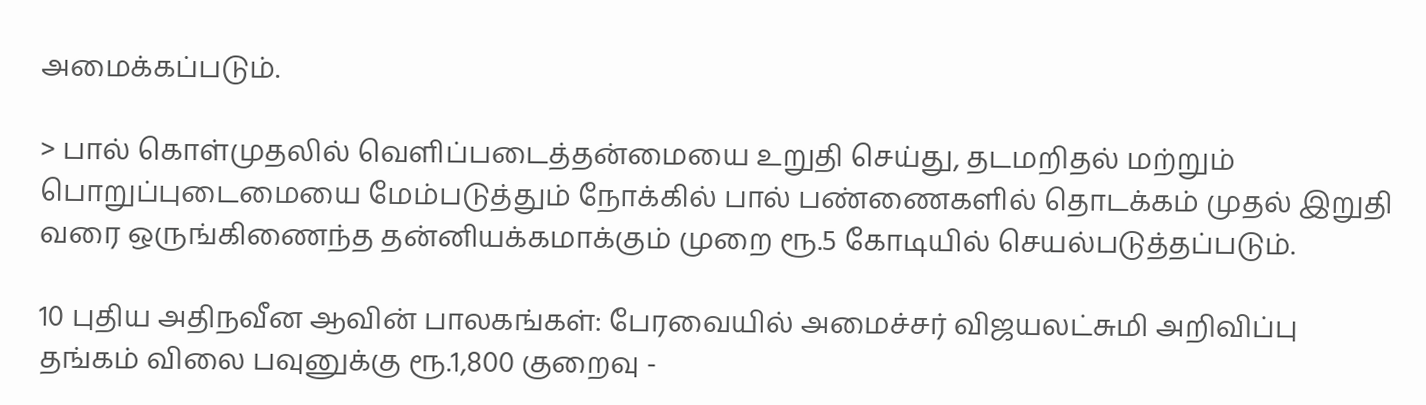அமைக்கப்படும்.

> பால் கொள்முதலில் வெளிப்படைத்தன்மையை உறுதி செய்து, தடமறிதல் மற்றும் பொறுப்புடைமையை மேம்படுத்தும் நோக்கில் பால் பண்ணைகளில் தொடக்கம் முதல் இறுதி வரை ஒருங்கிணைந்த தன்னியக்கமாக்கும் முறை ரூ.5 கோடியில் செயல்படுத்தப்படும்.

10 புதிய அதிநவீன ஆவின் பாலகங்கள்: பேரவையில் அமைச்சர் விஜயலட்சுமி அறிவிப்பு
தங்கம் விலை பவுனுக்கு ரூ.1,800 குறைவு -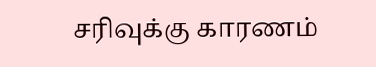சரிவுக்கு காரணம்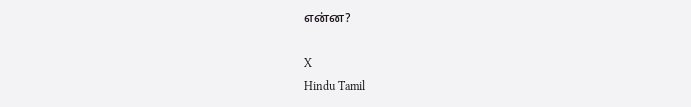என்ன?

X
Hindu Tamil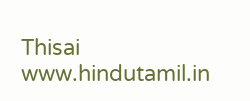Thisai
www.hindutamil.in